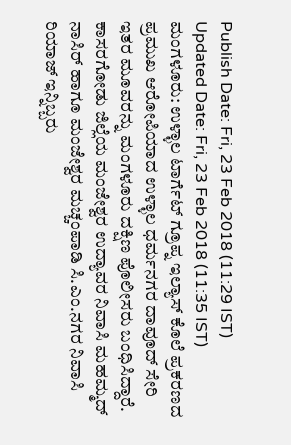Publish Date: Fri, 23 Feb 2018 (11:29 IST)
Updated Date: Fri, 23 Feb 2018 (11:35 IST)
ಮಂಗಳೂರು: ಉಳ್ಳಾಲ ಟಾರ್ಗೆಟ್ ಗ್ರೂಪ್ನ ಇಲ್ಯಾಸ್ ಕೊಲೆ ಪ್ರಕರಣದ ಪ್ರಮುಖ ಆರೋಪಿಯಾದ ಉಳ್ಳಾಲ ಧರ್ಮನಗರ ದಾವೂದ್ ಸೇರಿ ಇತರ ಮೂವರನ್ನು ಮಂಗಳೂರು ದಕ್ಷಿಣ ಪೊಲೀಸರು ಬಂಧಿಸಿದ್ದಾರೆ. ಕಾಸರಗೋಡು ಜಿಲ್ಲೆಯ ಮಂಜೇಶ್ವರ ಉದ್ಯಾವರ ನಿವಾಸಿ ಮಹಮ್ಮದ್ ನಾಸಿರ್ ಹಾಗೂ ಮಂಜೇಶ್ವರ ಮಚ್ಚಂಪಾಡಿ ಸಿ.ಎಂ.ನಗರ ನಿವಾಸಿ ರಿಯಾಜ್ ಇನ್ನಿಬ್ಬರು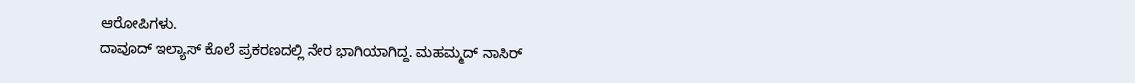ಆರೋಪಿಗಳು.
ದಾವೂದ್ ಇಲ್ಯಾಸ್ ಕೊಲೆ ಪ್ರಕರಣದಲ್ಲಿ ನೇರ ಭಾಗಿಯಾಗಿದ್ದ. ಮಹಮ್ಮದ್ ನಾಸಿರ್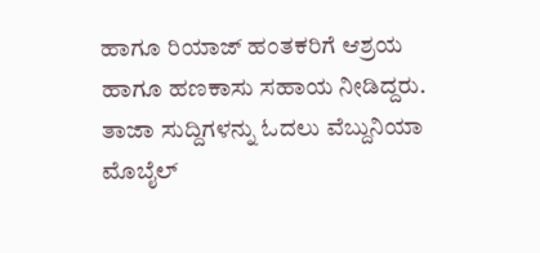ಹಾಗೂ ರಿಯಾಜ್ ಹಂತಕರಿಗೆ ಆಶ್ರಯ ಹಾಗೂ ಹಣಕಾಸು ಸಹಾಯ ನೀಡಿದ್ದರು.
ತಾಜಾ ಸುದ್ದಿಗಳನ್ನು ಓದಲು ವೆಬ್ದುನಿಯಾ
ಮೊಬೈಲ್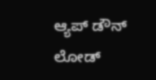ಆ್ಯಪ್ ಡೌನ್ ಲೋಡ್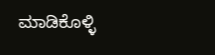ಮಾಡಿಕೊಳ್ಳಿ